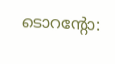ടൊറന്റോ: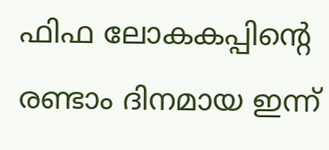ഫിഫ ലോകകപ്പിന്റെ രണ്ടാം ദിനമായ ഇന്ന്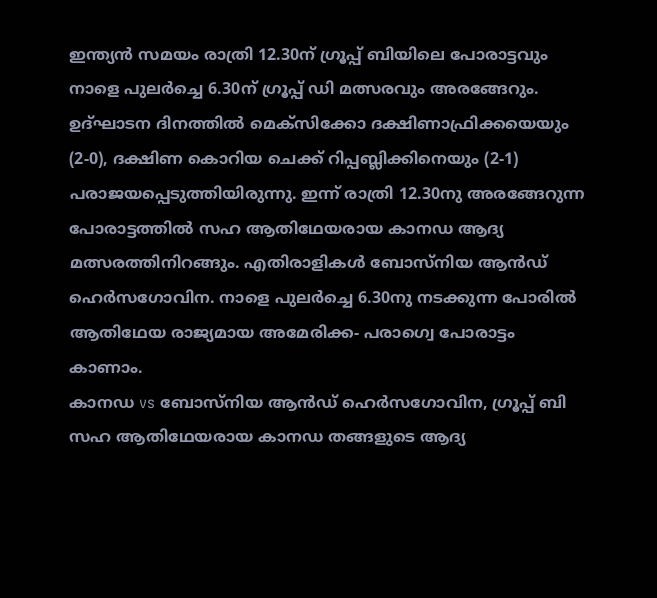ഇന്ത്യൻ സമയം രാത്രി 12.30ന് ഗ്രൂപ്പ് ബിയിലെ പോരാട്ടവും നാളെ പുലർച്ചെ 6.30ന് ഗ്രൂപ്പ് ഡി മത്സരവും അരങ്ങേറും. ഉദ്ഘാടന ദിനത്തിൽ മെക്സിക്കോ ദക്ഷിണാഫ്രിക്കയെയും (2-0), ദക്ഷിണ കൊറിയ ചെക്ക് റിപ്പബ്ലിക്കിനെയും (2-1) പരാജയപ്പെടുത്തിയിരുന്നു. ഇന്ന് രാത്രി 12.30നു അരങ്ങേറുന്ന പോരാട്ടത്തിൽ സഹ ആതിഥേയരായ കാനഡ ആദ്യ മത്സരത്തിനിറങ്ങും. എതിരാളികൾ ബോസ്നിയ ആൻഡ് ഹെർസഗോവിന. നാളെ പുലർച്ചെ 6.30നു നടക്കുന്ന പോരിൽ ആതിഥേയ രാജ്യമായ അമേരിക്ക- പരാഗ്വെ പോരാട്ടം കാണാം.
കാനഡ vs ബോസ്നിയ ആൻഡ് ഹെർസഗോവിന, ഗ്രൂപ്പ് ബി
സഹ ആതിഥേയരായ കാനഡ തങ്ങളുടെ ആദ്യ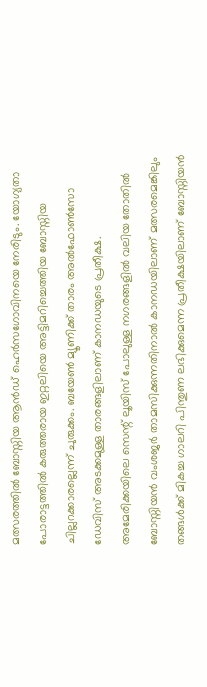മത്സരത്തിൽ ബോസ്നിയ ആൻഡ് ഹെർസഗോവിനയെ നേരിടും. യോഗ്യതാ പോരാട്ടത്തിൽ കരുത്തരായ ഇറ്റലിയെ അട്ടിമറിച്ചെത്തിയ ബോസ്നിയ ചില്ലറക്കാരല്ലെന്ന് ചുരുക്കം. ബയേൺ മ്യൂണിക്ക് താരം അൽഫോൺസോ ഡേവിസ് അടക്കമുള്ള താരങ്ങളിലാണ് കാനഡയുടെ പ്രതീക്ഷ. അമേരിക്കയിലെ സെന്റ് ലൂയിസ് പോലുള്ള നഗരങ്ങളിൽ വലിയ തോതിൽ ബോസ്നിയൻ വംശജർ താമസിക്കുന്നതിനാൽ കാനഡയിലാണ് മത്സരമെങ്കിലും തങ്ങൾക്ക് മികച്ച ഗാലറി പിന്തുണ ലഭിക്കുമെന്ന പ്രതീക്ഷയിലാണ് ബോസ്നിയൻ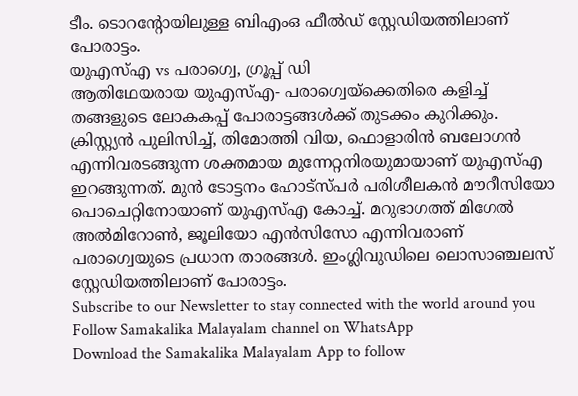ടീം. ടൊറന്റോയിലുള്ള ബിഎംഒ ഫീൽഡ് സ്റ്റേഡിയത്തിലാണ് പോരാട്ടം.
യുഎസ്എ vs പരാഗ്വെ, ഗ്രൂപ്പ് ഡി
ആതിഥേയരായ യുഎസ്എ- പരാഗ്വെയ്ക്കെതിരെ കളിച്ച് തങ്ങളുടെ ലോകകപ്പ് പോരാട്ടങ്ങൾക്ക് തുടക്കം കുറിക്കും. ക്രിസ്റ്റ്യൻ പുലിസിച്ച്, തിമോത്തി വിയ, ഫൊളാരിൻ ബലോഗൻ എന്നിവരടങ്ങുന്ന ശക്തമായ മുന്നേറ്റനിരയുമായാണ് യുഎസ്എ ഇറങ്ങുന്നത്. മുൻ ടോട്ടനം ഹോട്സ്പർ പരിശീലകൻ മൗറീസിയോ പൊചെറ്റിനോയാണ് യുഎസ്എ കോച്ച്. മറുഭാഗത്ത് മിഗേൽ അൽമിറോൺ, ജൂലിയോ എൻസിസോ എന്നിവരാണ് പരാഗ്വെയുടെ പ്രധാന താരങ്ങൾ. ഇംഗ്ലിവുഡിലെ ലൊസാഞ്ചലസ് സ്റ്റേഡിയത്തിലാണ് പോരാട്ടം.
Subscribe to our Newsletter to stay connected with the world around you
Follow Samakalika Malayalam channel on WhatsApp
Download the Samakalika Malayalam App to follow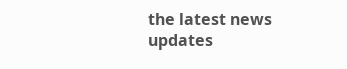the latest news updates